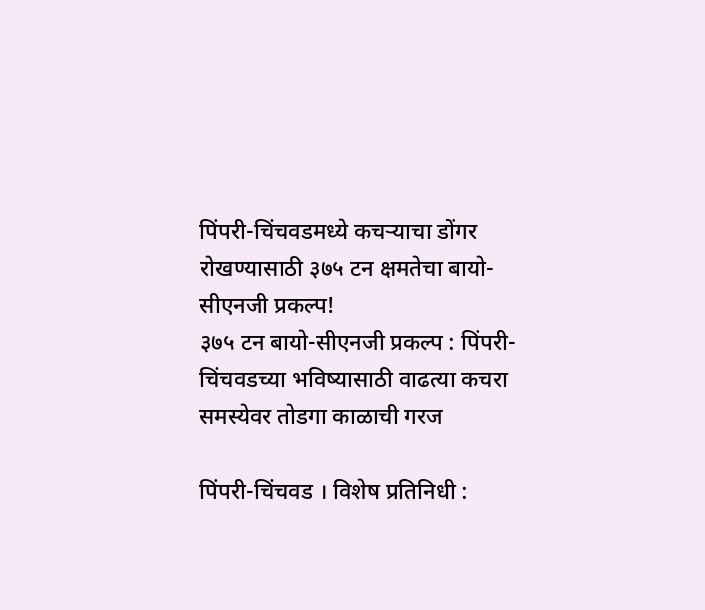पिंपरी-चिंचवडमध्ये कचऱ्याचा डोंगर रोखण्यासाठी ३७५ टन क्षमतेचा बायो-सीएनजी प्रकल्प!
३७५ टन बायो-सीएनजी प्रकल्प : पिंपरी-चिंचवडच्या भविष्यासाठी वाढत्या कचरा समस्येवर तोडगा काळाची गरज

पिंपरी-चिंचवड । विशेष प्रतिनिधी :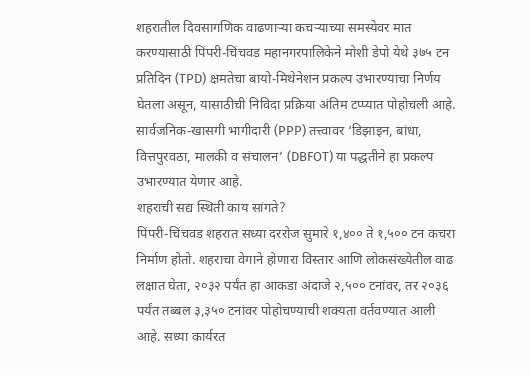शहरातील दिवसागणिक वाढणाऱ्या कचऱ्याच्या समस्येवर मात करण्यासाठी पिंपरी-चिंचवड महानगरपालिकेने मोशी डेपो येथे ३७५ टन प्रतिदिन (TPD) क्षमतेचा बायो-मिथेनेशन प्रकल्प उभारण्याचा निर्णय घेतला असून, यासाठीची निविदा प्रक्रिया अंतिम टप्प्यात पोहोचली आहे. सार्वजनिक-खासगी भागीदारी (PPP) तत्त्वावर ‘डिझाइन, बांधा, वित्तपुरवठा, मालकी व संचालन’ (DBFOT) या पद्धतीने हा प्रकल्प उभारण्यात येणार आहे.
शहराची सद्य स्थिती काय सांगते?
पिंपरी-चिंचवड शहरात सध्या दररोज सुमारे १,४०० ते १,५०० टन कचरा निर्माण होतो. शहराचा वेगाने होणारा विस्तार आणि लोकसंख्येतील वाढ लक्षात घेता, २०३२ पर्यंत हा आकडा अंदाजे २,५०० टनांवर, तर २०३६ पर्यंत तब्बल ३,३५० टनांवर पोहोचण्याची शक्यता वर्तवण्यात आली आहे. सध्या कार्यरत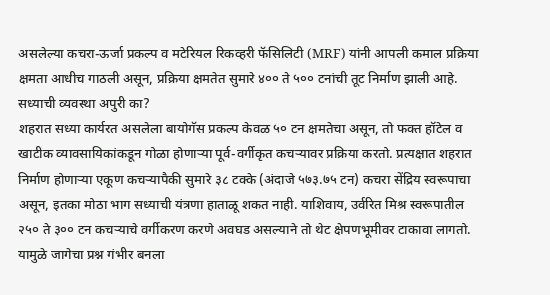असलेल्या कचरा-ऊर्जा प्रकल्प व मटेरियल रिकव्हरी फॅसिलिटी (MRF) यांनी आपली कमाल प्रक्रिया क्षमता आधीच गाठली असून, प्रक्रिया क्षमतेत सुमारे ४०० ते ५०० टनांची तूट निर्माण झाली आहे.
सध्याची व्यवस्था अपुरी का?
शहरात सध्या कार्यरत असलेला बायोगॅस प्रकल्प केवळ ५० टन क्षमतेचा असून, तो फक्त हॉटेल व खाटीक व्यावसायिकांकडून गोळा होणाऱ्या पूर्व-वर्गीकृत कचऱ्यावर प्रक्रिया करतो. प्रत्यक्षात शहरात निर्माण होणाऱ्या एकूण कचऱ्यापैकी सुमारे ३८ टक्के (अंदाजे ५७३.७५ टन) कचरा सेंद्रिय स्वरूपाचा असून, इतका मोठा भाग सध्याची यंत्रणा हाताळू शकत नाही. याशिवाय, उर्वरित मिश्र स्वरूपातील २५० ते ३०० टन कचऱ्याचे वर्गीकरण करणे अवघड असल्याने तो थेट क्षेपणभूमीवर टाकावा लागतो. यामुळे जागेचा प्रश्न गंभीर बनला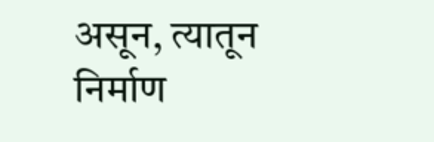असून, त्यातून निर्माण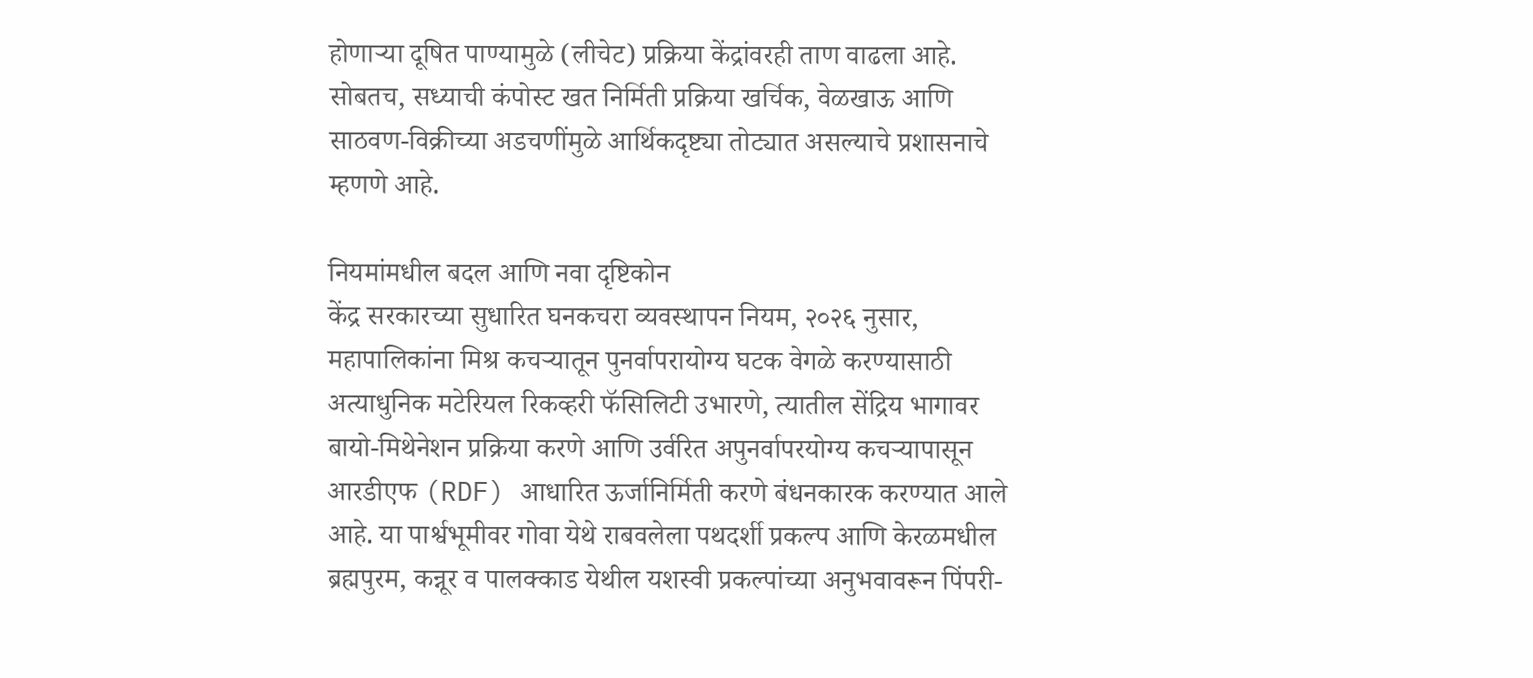होणाऱ्या दूषित पाण्यामुळे (लीचेट) प्रक्रिया केंद्रांवरही ताण वाढला आहे. सोबतच, सध्याची कंपोस्ट खत निर्मिती प्रक्रिया खर्चिक, वेळखाऊ आणि साठवण-विक्रीच्या अडचणींमुळे आर्थिकदृष्ट्या तोट्यात असल्याचे प्रशासनाचे म्हणणे आहे.

नियमांमधील बदल आणि नवा दृष्टिकोन
केंद्र सरकारच्या सुधारित घनकचरा व्यवस्थापन नियम, २०२६ नुसार, महापालिकांना मिश्र कचऱ्यातून पुनर्वापरायोग्य घटक वेगळे करण्यासाठी अत्याधुनिक मटेरियल रिकव्हरी फॅसिलिटी उभारणे, त्यातील सेंद्रिय भागावर बायो-मिथेनेशन प्रक्रिया करणे आणि उर्वरित अपुनर्वापरयोग्य कचऱ्यापासून आरडीएफ (RDF) आधारित ऊर्जानिर्मिती करणे बंधनकारक करण्यात आले आहे. या पार्श्वभूमीवर गोवा येथे राबवलेला पथदर्शी प्रकल्प आणि केरळमधील ब्रह्मपुरम, कन्नूर व पालक्काड येथील यशस्वी प्रकल्पांच्या अनुभवावरून पिंपरी-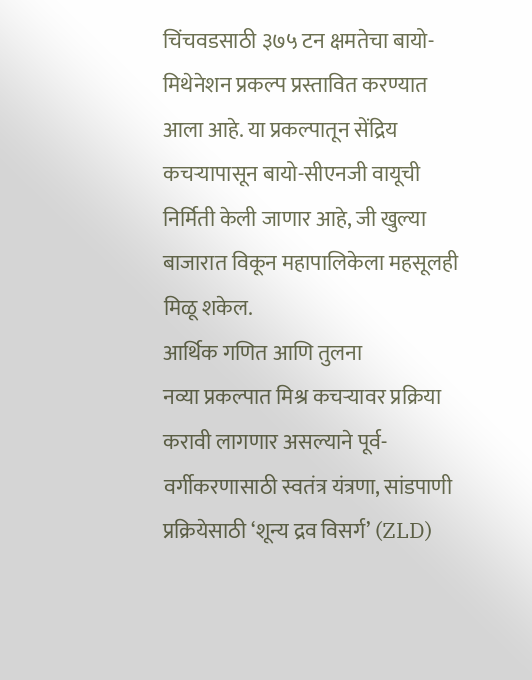चिंचवडसाठी ३७५ टन क्षमतेचा बायो-मिथेनेशन प्रकल्प प्रस्तावित करण्यात आला आहे. या प्रकल्पातून सेंद्रिय कचऱ्यापासून बायो-सीएनजी वायूची निर्मिती केली जाणार आहे, जी खुल्या बाजारात विकून महापालिकेला महसूलही मिळू शकेल.
आर्थिक गणित आणि तुलना
नव्या प्रकल्पात मिश्र कचऱ्यावर प्रक्रिया करावी लागणार असल्याने पूर्व-वर्गीकरणासाठी स्वतंत्र यंत्रणा, सांडपाणी प्रक्रियेसाठी ‘शून्य द्रव विसर्ग’ (ZLD)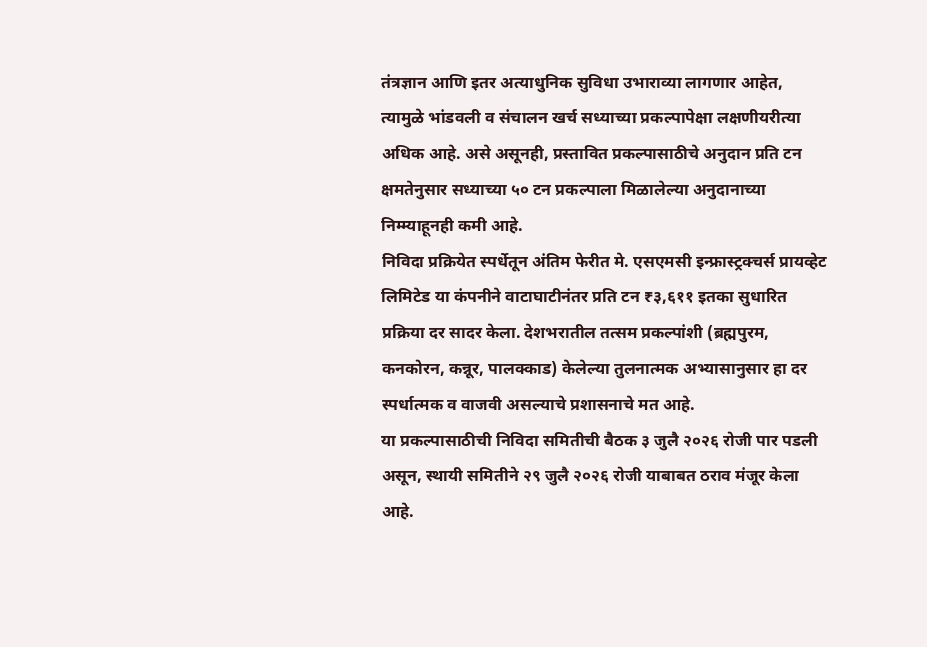तंत्रज्ञान आणि इतर अत्याधुनिक सुविधा उभाराव्या लागणार आहेत, त्यामुळे भांडवली व संचालन खर्च सध्याच्या प्रकल्पापेक्षा लक्षणीयरीत्या अधिक आहे. असे असूनही, प्रस्तावित प्रकल्पासाठीचे अनुदान प्रति टन क्षमतेनुसार सध्याच्या ५० टन प्रकल्पाला मिळालेल्या अनुदानाच्या निम्म्याहूनही कमी आहे.
निविदा प्रक्रियेत स्पर्धेतून अंतिम फेरीत मे. एसएमसी इन्फ्रास्ट्रक्चर्स प्रायव्हेट लिमिटेड या कंपनीने वाटाघाटीनंतर प्रति टन ₹३,६११ इतका सुधारित प्रक्रिया दर सादर केला. देशभरातील तत्सम प्रकल्पांशी (ब्रह्मपुरम, कनकोरन, कन्नूर, पालक्काड) केलेल्या तुलनात्मक अभ्यासानुसार हा दर स्पर्धात्मक व वाजवी असल्याचे प्रशासनाचे मत आहे.
या प्रकल्पासाठीची निविदा समितीची बैठक ३ जुलै २०२६ रोजी पार पडली असून, स्थायी समितीने २९ जुलै २०२६ रोजी याबाबत ठराव मंजूर केला आहे.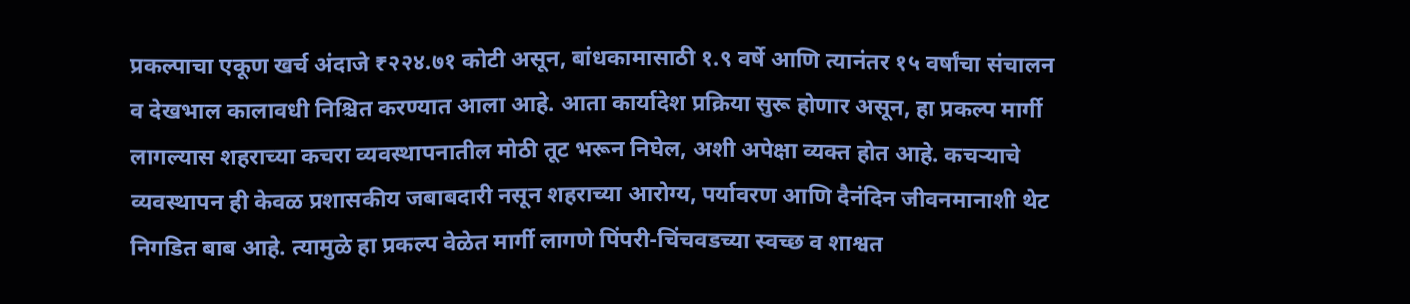प्रकल्पाचा एकूण खर्च अंदाजे ₹२२४.७१ कोटी असून, बांधकामासाठी १.९ वर्षे आणि त्यानंतर १५ वर्षांचा संचालन व देखभाल कालावधी निश्चित करण्यात आला आहे. आता कार्यादेश प्रक्रिया सुरू होणार असून, हा प्रकल्प मार्गी लागल्यास शहराच्या कचरा व्यवस्थापनातील मोठी तूट भरून निघेल, अशी अपेक्षा व्यक्त होत आहे. कचऱ्याचे व्यवस्थापन ही केवळ प्रशासकीय जबाबदारी नसून शहराच्या आरोग्य, पर्यावरण आणि दैनंदिन जीवनमानाशी थेट निगडित बाब आहे. त्यामुळे हा प्रकल्प वेळेत मार्गी लागणे पिंपरी-चिंचवडच्या स्वच्छ व शाश्वत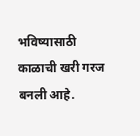भविष्यासाठी काळाची खरी गरज बनली आहे.